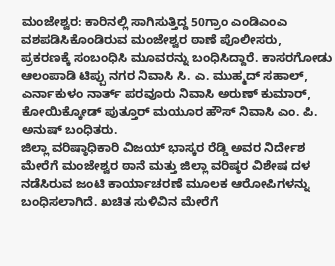ಮಂಜೇಶ್ವರ: ಕಾರಿನಲ್ಲಿ ಸಾಗಿಸುತ್ತಿದ್ದ 50ಗ್ರಾಂ ಎಂಡಿಎಂಎ ವಶಪಡಿಸಿಕೊಂಡಿರುವ ಮಂಜೇಶ್ವರ ಠಾಣೆ ಪೊಲೀಸರು, ಪ್ರಕರಣಕ್ಕೆ ಸಂಬಂಧಿಸಿ ಮೂವರನ್ನು ಬಂಧಿಸಿದ್ದಾರೆ. ಕಾಸರಗೋಡು ಆಲಂಪಾಡಿ ಟಿಪ್ಪು ನಗರ ನಿವಾಸಿ ಸಿ. ಎ. ಮುಹ್ಮದ್ ಸಹಾಲ್, ಎರ್ನಾಕುಳಂ ನಾರ್ತ್ ಪರವೂರು ನಿವಾಸಿ ಅರುಣ್ ಕುಮಾರ್, ಕೋಯಿಕ್ಕೋಡ್ ಪುತ್ತೂರ್ ಮಯೂರ ಹೌಸ್ ನಿವಾಸಿ ಎಂ. ಪಿ. ಅನುಷ್ ಬಂಧಿತರು.
ಜಿಲ್ಲಾ ವರಿಷ್ಠಾಧಿಕಾರಿ ವಿಜಯ್ ಭಾಸ್ಕರ ರೆಡ್ಡಿ ಅವರ ನಿರ್ದೇಶ ಮೇರೆಗೆ ಮಂಜೇಶ್ವರ ಠಾನೆ ಮತ್ತು ಜಿಲ್ಲಾ ವರಿಷ್ಠರ ವಿಶೇಷ ದಳ ನಡೆಸಿರುವ ಜಂಟಿ ಕಾರ್ಯಾಚರಣೆ ಮೂಲಕ ಆರೋಪಿಗಳನ್ನು ಬಂಧಿಸಲಾಗಿದೆ. ಖಚಿತ ಸುಳಿವಿನ ಮೇರೆಗೆ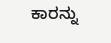ಕಾರನ್ನು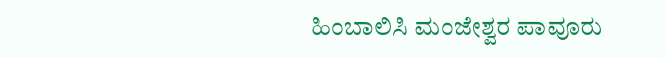ಹಿಂಬಾಲಿಸಿ ಮಂಜೇಶ್ವರ ಪಾವೂರು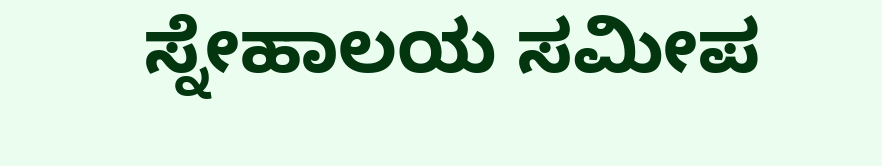ಸ್ನೇಹಾಲಯ ಸಮೀಪ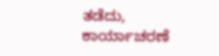ತಡೆದು, ಕಾರ್ಯಾಚರಣೆ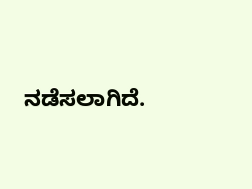ನಡೆಸಲಾಗಿದೆ.